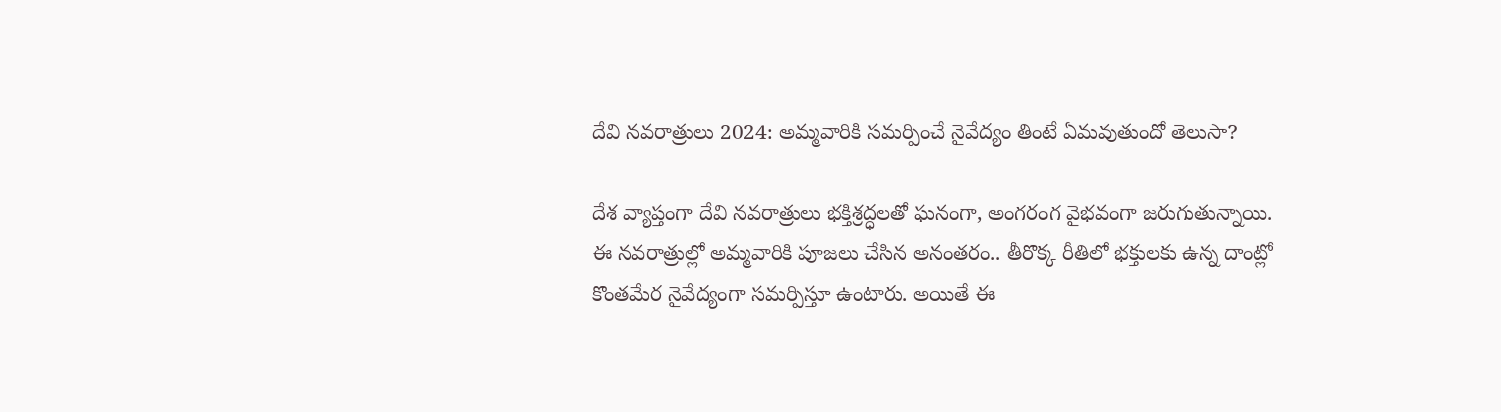దేవి నవరాత్రులు 2024: అమ్మవారికి సమర్పించే నైవేద్యం తింటే ఏమవుతుందో తెలుసా?

దేశ వ్యాప్తంగా దేవి నవరాత్రులు భక్తిశ్రద్ధలతో ఘనంగా, అంగరంగ వైభవంగా జరుగుతున్నాయి. ఈ నవరాత్రుల్లో అమ్మవారికి పూజలు చేసిన అనంతరం.. తీరొక్క రీతిలో భక్తులకు ఉన్న దాంట్లో కొంతమేర నైవేద్యంగా సమర్పిస్తూ ఉంటారు. అయితే ఈ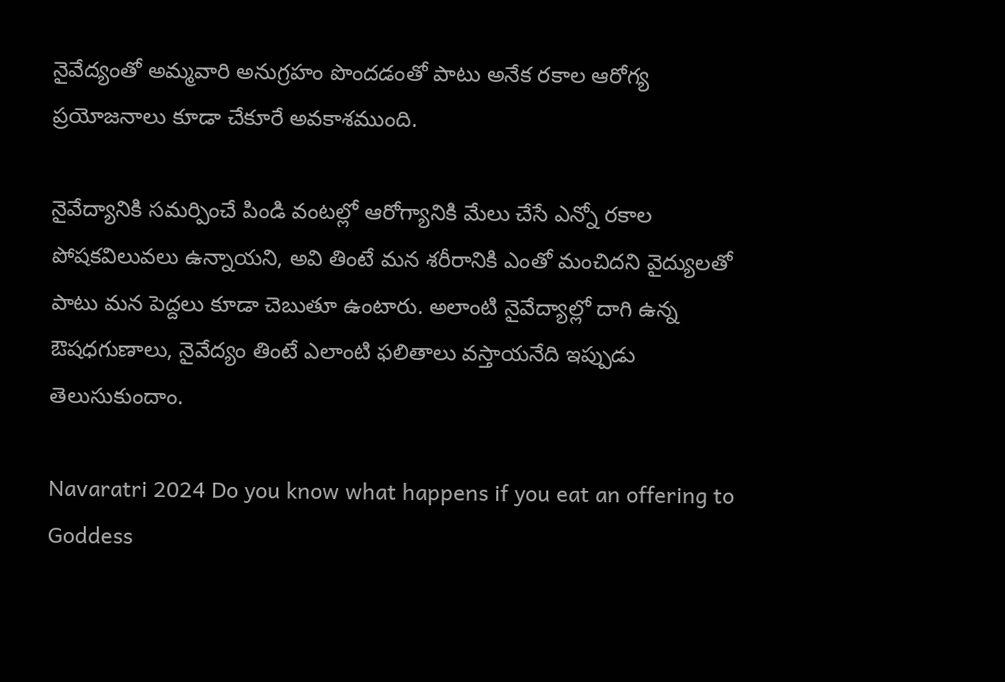నైవేద్యంతో అమ్మవారి అనుగ్రహం పొందడంతో పాటు అనేక రకాల ఆరోగ్య ప్రయోజనాలు కూడా చేకూరే అవకాశముంది.

నైవేద్యానికి సమర్పించే పిండి వంటల్లో ఆరోగ్యానికి మేలు చేసే ఎన్నో రకాల పోషకవిలువలు ఉన్నాయని, అవి తింటే మన శరీరానికి ఎంతో మంచిదని వైద్యులతో పాటు మన పెద్దలు కూడా చెబుతూ ఉంటారు. అలాంటి నైవేద్యాల్లో దాగి ఉన్న ఔషధగుణాలు, నైవేద్యం తింటే ఎలాంటి ఫలితాలు వస్తాయనేది ఇప్పుడు తెలుసుకుందాం.

Navaratri 2024 Do you know what happens if you eat an offering to Goddess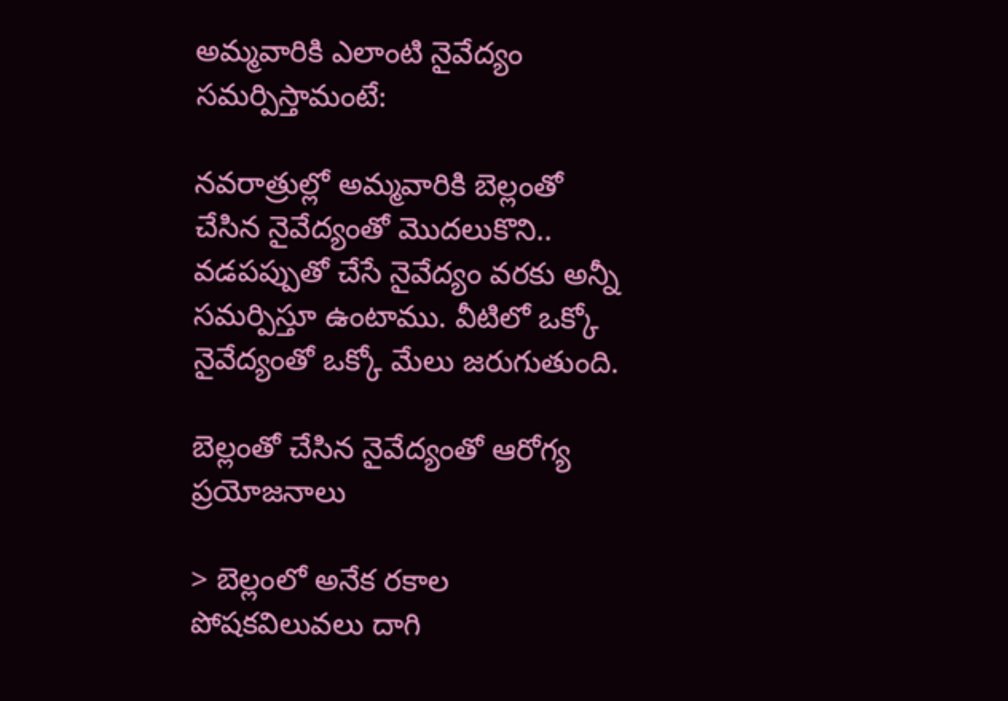అమ్మవారికి ఎలాంటి నైవేద్యం సమర్పిస్తామంటే:

నవరాత్రుల్లో అమ్మవారికి బెల్లంతో చేసిన నైవేద్యంతో మొదలుకొని.. వడపప్పుతో చేసే నైవేద్యం వరకు అన్నీ సమర్పిస్తూ ఉంటాము. వీటిలో ఒక్కో నైవేద్యంతో ఒక్కో మేలు జరుగుతుంది.

బెల్లంతో చేసిన నైవేద్యంతో ఆరోగ్య ప్రయోజనాలు

> బెల్లంలో అనేక రకాల పోషకవిలువలు దాగి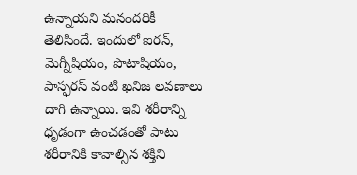ఉన్నాయని మనందరికీ తెలిసిందే. ఇందులో ఐరన్, మెగ్నీషియం, పొటాషియం, పాస్ఫరస్ వంటి ఖనిజ లవణాలు దాగి ఉన్నాయి. ఇవి శరీరాన్ని ధృడంగా ఉంచడంతో పాటు శరీరానికి కావాల్సిన శక్తిని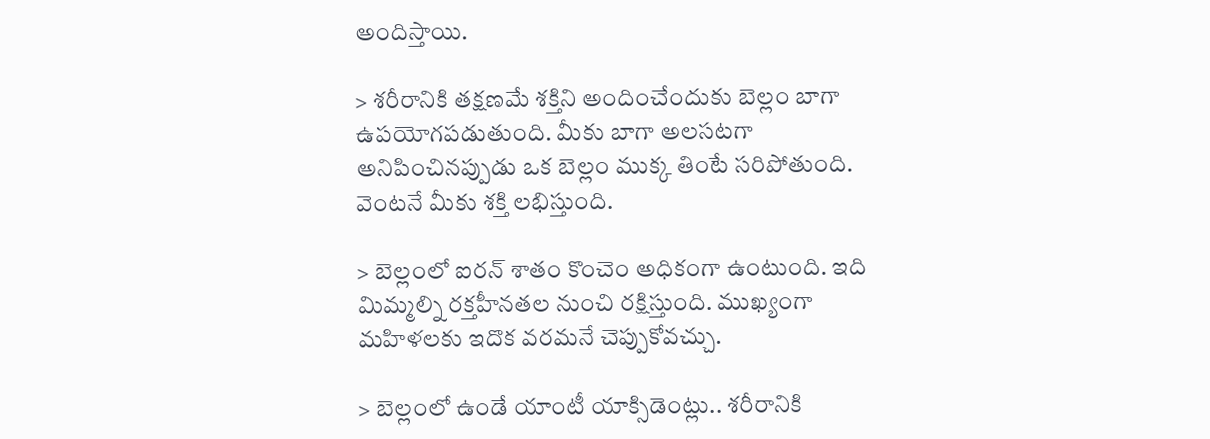అందిస్తాయి.

> శరీరానికి తక్షణమే శక్తిని అందించేందుకు బెల్లం బాగా ఉపయోగపడుతుంది. మీకు బాగా అలసటగా అనిపించినప్పుడు ఒక బెల్లం ముక్క తింటే సరిపోతుంది. వెంటనే మీకు శక్తి లభిస్తుంది.

> బెల్లంలో ఐరన్ శాతం కొంచెం అధికంగా ఉంటుంది. ఇది మిమ్మల్ని రక్తహీనతల నుంచి రక్షిస్తుంది. ముఖ్యంగా మహిళలకు ఇదొక వరమనే చెప్పుకోవచ్చు.

> బెల్లంలో ఉండే యాంటీ యాక్సిడెంట్లు.. శరీరానికి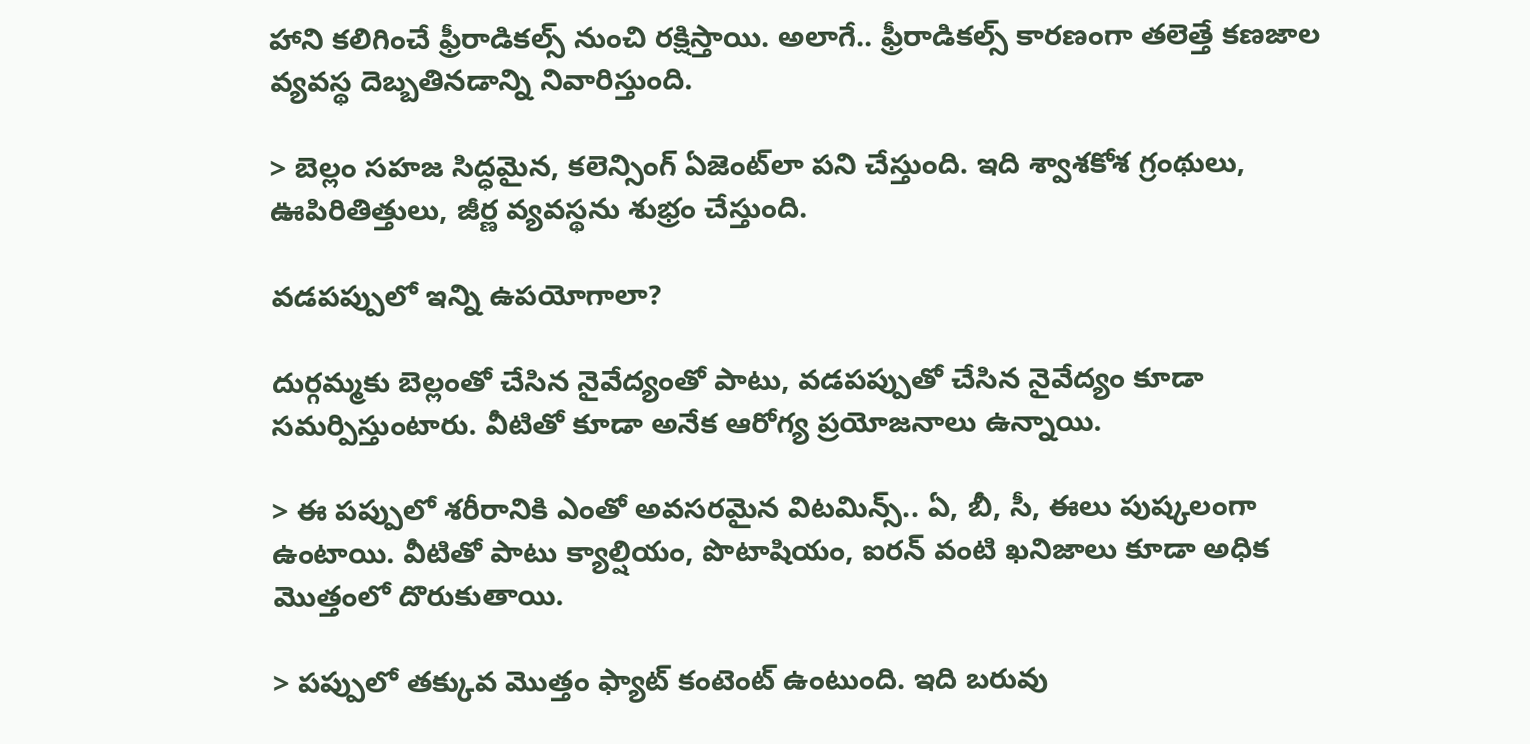హాని కలిగించే ఫ్రీరాడికల్స్ నుంచి రక్షిస్తాయి. అలాగే.. ఫ్రీరాడికల్స్ కారణంగా తలెత్తే కణజాల వ్యవస్థ దెబ్బతినడాన్ని నివారిస్తుంది.

> బెల్లం సహజ సిద్ధమైన, కలెన్సింగ్ ఏజెంట్‌లా పని చేస్తుంది. ఇది శ్వాశకోశ గ్రంథులు, ఊపిరితిత్తులు, జీర్ణ వ్యవస్థను శుభ్రం చేస్తుంది.

వడపప్పులో ఇన్ని ఉపయోగాలా?

దుర్గమ్మకు బెల్లంతో చేసిన నైవేద్యంతో పాటు, వడపప్పుతో చేసిన నైవేద్యం కూడా సమర్పిస్తుంటారు. వీటితో కూడా అనేక ఆరోగ్య ప్రయోజనాలు ఉన్నాయి.

> ఈ పప్పులో శరీరానికి ఎంతో అవసరమైన విటమిన్స్.. ఏ, బీ, సీ, ఈలు పుష్కలంగా ఉంటాయి. వీటితో పాటు క్యాల్షియం, పొటాషియం, ఐరన్ వంటి ఖనిజాలు కూడా అధిక మొత్తంలో దొరుకుతాయి.

> పప్పులో తక్కువ మొత్తం ఫ్యాట్ కంటెంట్ ఉంటుంది. ఇది బరువు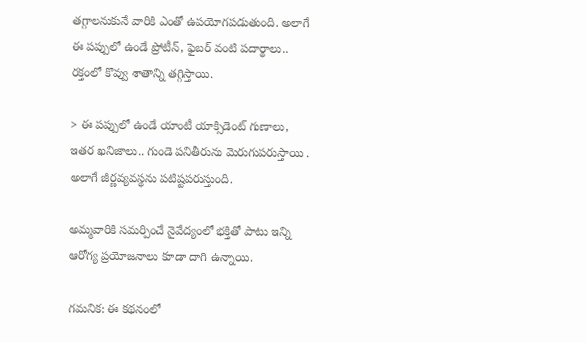తగ్గాలనుకునే వారికి ఎంతో ఉపయోగపడుతుంది. అలాగే ఈ పప్పులో ఉండే ప్రోటీన్, ఫైబర్ వంటి పదార్థాలు.. రక్తంలో కొవ్వు శాతాన్ని తగ్గిస్తాయి.

> ఈ పప్పులో ఉండే యాంటీ యాక్సిడెంట్ గుణాలు, ఇతర ఖనిజాలు.. గుండె పనితీరును మెరుగుపరుస్తాయి . అలాగే జీర్ణవ్యవస్థను పటిష్టపరుస్తుంది.

అమ్మవారికి సమర్పించే నైవేద్యంలో భక్తితో పాటు ఇన్ని ఆరోగ్య ప్రయోజనాలు కూడా దాగి ఉన్నాయి.

గమనిక: ఈ కథనంలో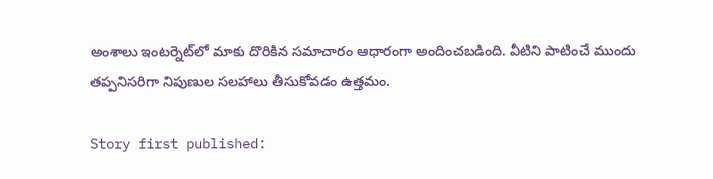అంశాలు ఇంటర్నెట్‌లో మాకు దొరికిన సమాచారం ఆధారంగా అందించబడింది. వీటిని పాటించే ముందు తప్పనిసరిగా నిపుణుల సలహాలు తీసుకోవడం ఉత్తమం.

Story first published: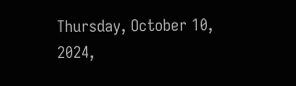Thursday, October 10, 2024,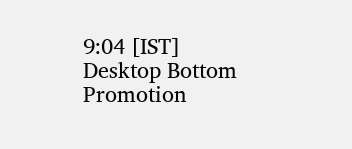9:04 [IST]
Desktop Bottom Promotion